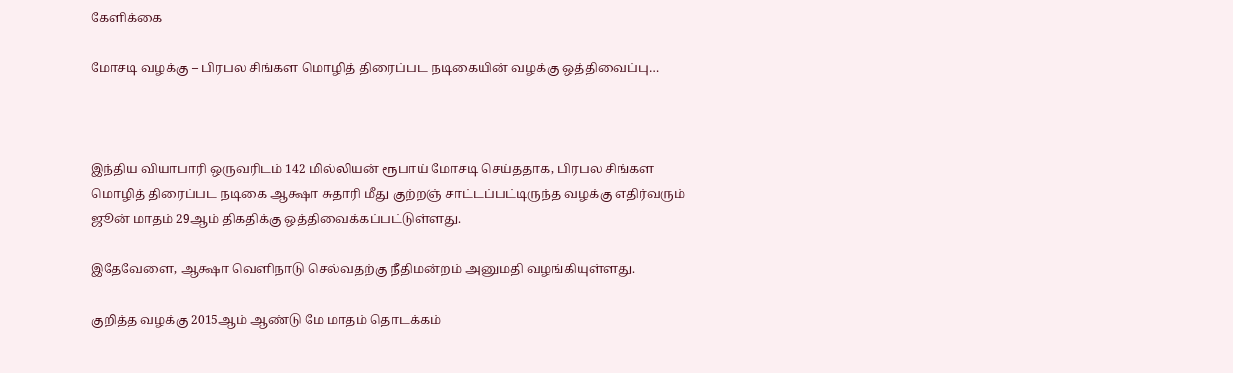கேளிக்கை

மோசடி வழக்கு – பிரபல சிங்கள மொழித் திரைப்பட நடிகையின் வழக்கு ஒத்திவைப்பு…



இந்திய வியாபாரி ஒருவரிடம் 142 மில்லியன் ரூபாய் மோசடி செய்ததாக, பிரபல சிங்கள மொழித் திரைப்பட நடிகை ஆக்ஷா சுதாரி மீது குற்றஞ் சாட்டப்பட்டிருந்த வழக்கு எதிர்வரும் ஜூன் மாதம் 29ஆம் திகதிக்கு ஒத்திவைக்கப்பட்டுள்ளது.

இதேவேளை, ஆக்ஷா வெளிநாடு செல்வதற்கு நீதிமன்றம் அனுமதி வழங்கியுள்ளது.

குறித்த வழக்கு 2015ஆம் ஆண்டு மே மாதம் தொடக்கம்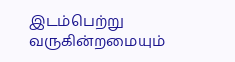இடம்பெற்று வருகின்றமையும்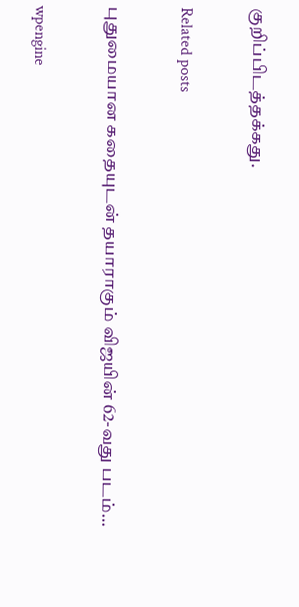குறிப்பிடத்தக்கது.

Related posts

புதுமையான கதையுடன் தயாராகும் விஜயின் 62-வது படம்…

wpengine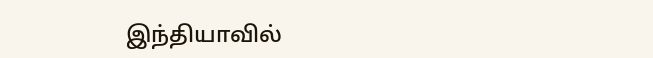இந்தியாவில்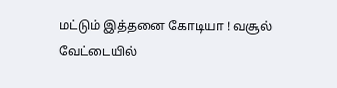மட்டும் இத்தனை கோடியா ! வசூல் வேட்டையில்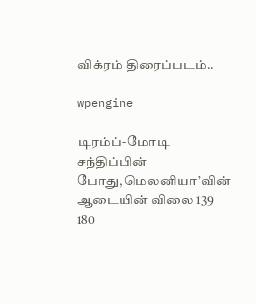விக்ரம் திரைப்படம்..

wpengine

டிரம்ப்-மோடி சந்திப்பின் போது,மெலனியா’வின் ஆடையின் விலை 139 180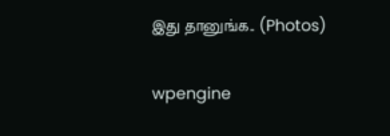இது தானுங்க.. (Photos)

wpengine